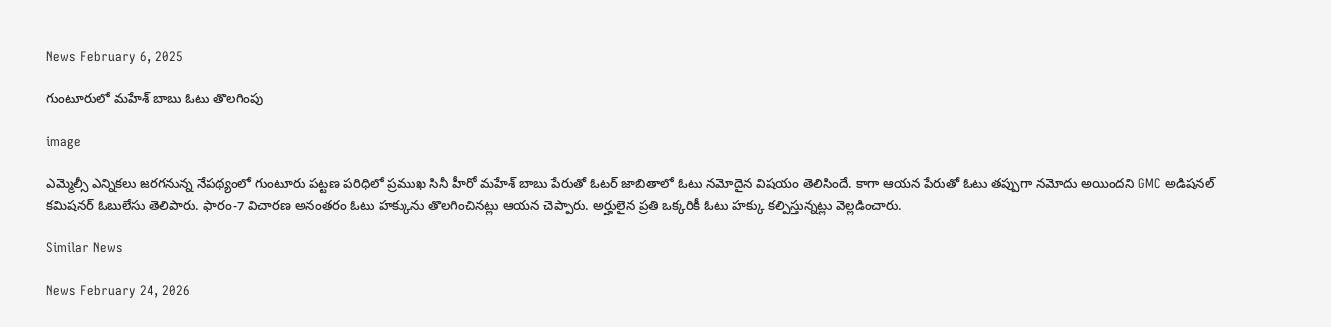News February 6, 2025

గుంటూరులో మహేశ్ బాబు ఓటు తొలగింపు

image

ఎమ్మెల్సీ ఎన్నికలు జరగనున్న నేపథ్యంలో గుంటూరు పట్టణ పరిధిలో ప్రముఖ సినీ హీరో మహేశ్ బాబు పేరుతో ఓటర్ జాబితాలో ఓటు నమోదైన విషయం తెలిసిందే. కాగా ఆయన పేరుతో ఓటు తప్పుగా నమోదు అయిందని GMC అడిషనల్ కమిషనర్ ఓబులేసు తెలిపారు. ఫారం-7 విచారణ అనంతరం ఓటు హక్కును తొలగించినట్లు ఆయన చెప్పారు. అర్హులైన ప్రతి ఒక్కరికీ ఓటు హక్కు కల్పిస్తున్నట్లు వెల్లడించారు.

Similar News

News February 24, 2026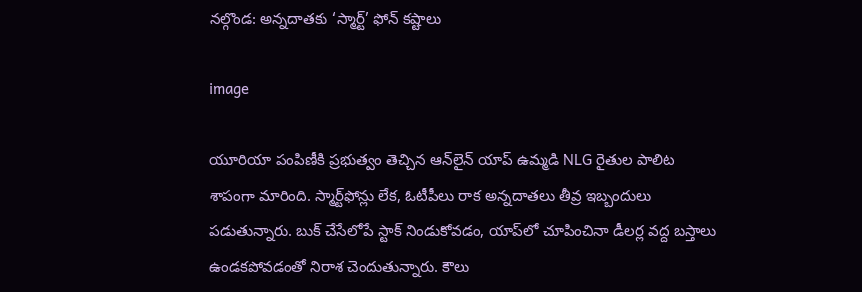నల్గొండ: అన్నదాతకు ‘స్మార్ట్’ ఫోన్ కష్టాలు

image

యూరియా పంపిణీకి ప్రభుత్వం తెచ్చిన ఆన్‌లైన్ యాప్ ఉమ్మడి NLG రైతుల పాలిట శాపంగా మారింది. స్మార్ట్‌ఫోన్లు లేక, ఓటీపీలు రాక అన్నదాతలు తీవ్ర ఇబ్బందులు పడుతున్నారు. బుక్ చేసేలోపే స్టాక్ నిండుకోవడం, యాప్‌లో చూపించినా డీలర్ల వద్ద బస్తాలు ఉండకపోవడంతో నిరాశ చెందుతున్నారు. కౌలు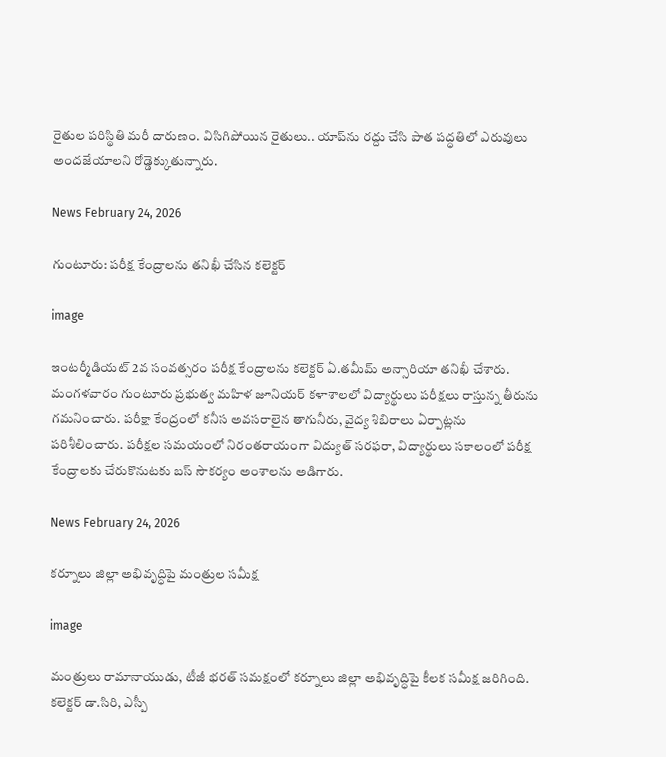రైతుల పరిస్థితి మరీ దారుణం. విసిగిపోయిన రైతులు.. యాప్‌ను రద్దు చేసి పాత పద్ధతిలో ఎరువులు అందజేయాలని రోడ్డెక్కుతున్నారు.

News February 24, 2026

గుంటూరు: పరీక్ష కేంద్రాలను తనిఖీ చేసిన కలెక్టర్

image

ఇంటర్మీడియట్ 2వ సంవత్సరం పరీక్ష కేంద్రాలను కలెక్టర్ ఏ.తమీమ్ అన్సారియా తనిఖీ చేశారు. మంగళవారం గుంటూరు ప్రభుత్వ మహిళ జూనియర్ కళాశాలలో విద్యార్థులు పరీక్షలు రాస్తున్న తీరును గమనించారు. పరీక్షా కేంద్రంలో కనీస అవసరాలైన తాగునీరు, వైద్య శిబిరాలు ఏర్పాట్లను పరిశీలించారు. పరీక్షల సమయంలో నిరంతరాయంగా విద్యుత్ సరఫరా, విద్యార్థులు సకాలంలో పరీక్ష కేంద్రాలకు చేరుకొనుటకు బస్ సౌకర్యం అంశాలను అడిగారు.

News February 24, 2026

కర్నూలు జిల్లా అభివృద్ధిపై మంత్రుల సమీక్ష

image

మంత్రులు రామానాయుడు, టీజీ భరత్ సమక్షంలో కర్నూలు జిల్లా అభివృద్ధిపై కీలక సమీక్ష జరిగింది. కలెక్టర్ డా.సిరి, ఎస్పీ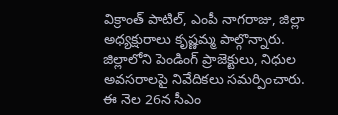విక్రాంత్ పాటిల్, ఎంపీ నాగరాజు, జిల్లా అధ్యక్షురాలు కృష్ణమ్మ పాల్గొన్నారు. జిల్లాలోని పెండింగ్ ప్రాజెక్టులు, నిధుల అవసరాలపై నివేదికలు సమర్పించారు. ఈ నెల 26న సీఎం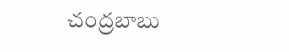చంద్రబాబు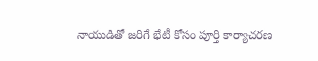నాయుడితో జరిగే భేటీ కోసం పూర్తి కార్యాచరణ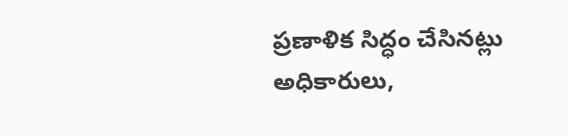ప్రణాళిక సిద్ధం చేసినట్లు అధికారులు,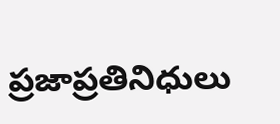ప్రజాప్రతినిధులు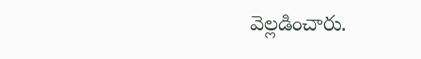వెల్లడించారు.